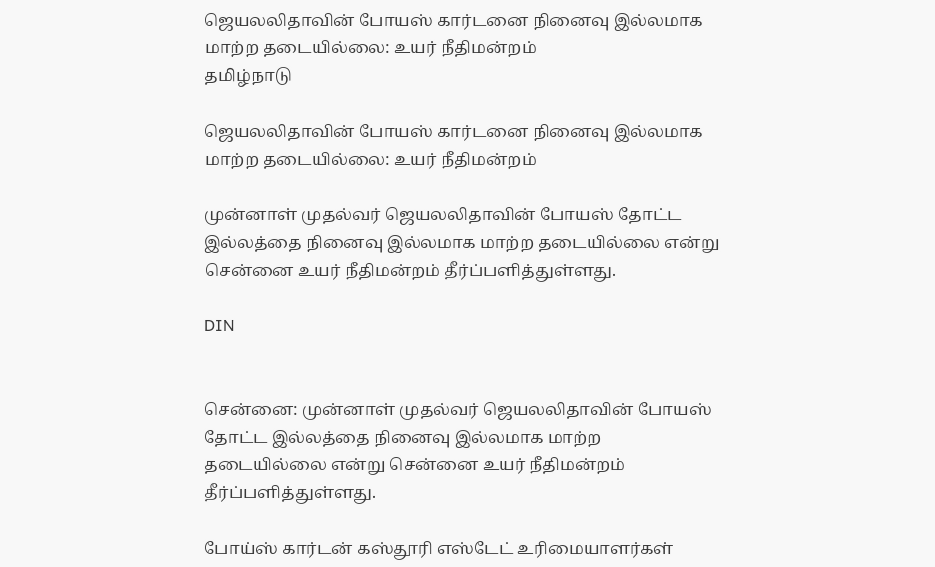ஜெயலலிதாவின் போயஸ் கார்டனை நினைவு இல்லமாக மாற்ற தடையில்லை: உயர் நீதிமன்றம்
தமிழ்நாடு

ஜெயலலிதாவின் போயஸ் கார்டனை நினைவு இல்லமாக மாற்ற தடையில்லை: உயர் நீதிமன்றம்

முன்னாள் முதல்வர் ஜெயலலிதாவின் போயஸ் தோட்ட இல்லத்தை நினைவு இல்லமாக மாற்ற தடையில்லை என்று சென்னை உயர் நீதிமன்றம் தீர்ப்பளித்துள்ளது.

DIN


சென்னை: முன்னாள் முதல்வர் ஜெயலலிதாவின் போயஸ் தோட்ட இல்லத்தை நினைவு இல்லமாக மாற்ற தடையில்லை என்று சென்னை உயர் நீதிமன்றம் தீர்ப்பளித்துள்ளது.

போய்ஸ் கார்டன் கஸ்தூரி எஸ்டேட் உரிமையாளர்கள்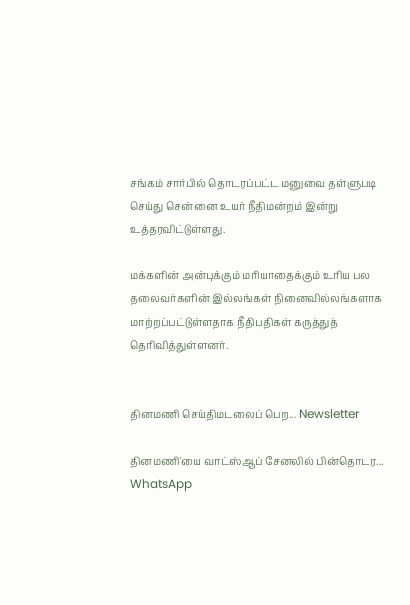சங்கம் சார்பில் தொடரப்பட்ட மனுவை தள்ளுபடி செய்து சென்னை உயர் நீதிமன்றம் இன்று உத்தரவிட்டுள்ளது.

மக்களின் அன்புக்கும் மரியாதைக்கும் உரிய பல தலைவர்களின் இல்லங்கள் நினைவில்லங்களாக மாற்றப்பட்டுள்ளதாக நீதிபதிகள் கருத்துத் தெரிவித்துள்ளனர்.


தினமணி செய்திமடலைப் பெற... Newsletter

தினமணி'யை வாட்ஸ்ஆப் சேனலில் பின்தொடர... WhatsApp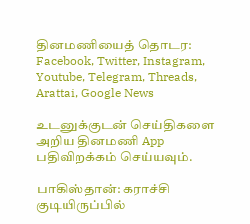தினமணியைத் தொடர: Facebook, Twitter, Instagram, Youtube, Telegram, Threads, Arattai, Google News

உடனுக்குடன் செய்திகளை அறிய தினமணி App பதிவிறக்கம் செய்யவும்.

பாகிஸ்தான்: கராச்சி குடியிருப்பில்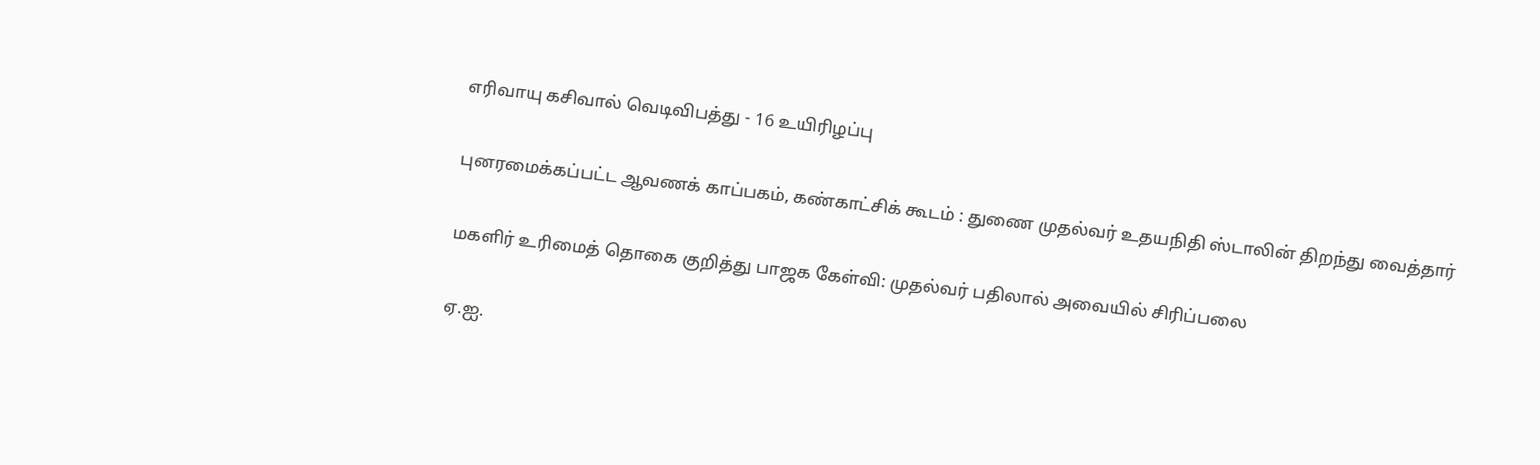எரிவாயு கசிவால் வெடிவிபத்து - 16 உயிரிழப்பு

புனரமைக்கப்பட்ட ஆவணக் காப்பகம், கண்காட்சிக் கூடம் : துணை முதல்வர் உதயநிதி ஸ்டாலின் திறந்து வைத்தார்

மகளிர் உரிமைத் தொகை குறித்து பாஜக கேள்வி: முதல்வர் பதிலால் அவையில் சிரிப்பலை

ஏ.ஐ.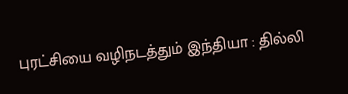புரட்சியை வழிநடத்தும் இந்தியா : தில்லி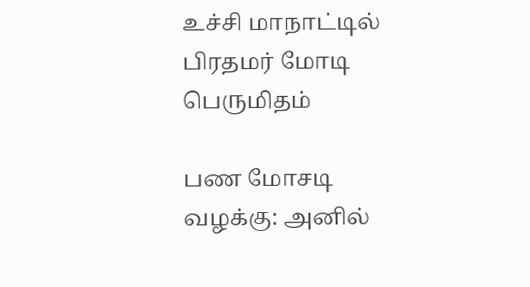உச்சி மாநாட்டில் பிரதமர் மோடி பெருமிதம்

பண மோசடி வழக்கு: அனில்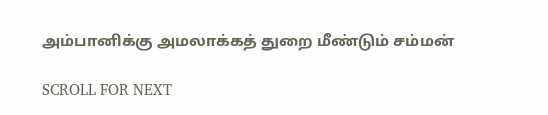அம்பானிக்கு அமலாக்கத் துறை மீண்டும் சம்மன்

SCROLL FOR NEXT